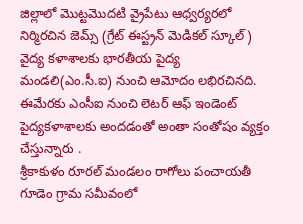జిల్లాలో మొట్టమొదటి వ్రైపేటు ఆధ్వర్యరలో నిర్మిరచిన జెమ్స్ (గ్రేట్ ఈస్ట్రన్ మెడికల్ స్కూల్) వైద్య కళాశాలకు భారతీయ పైద్య మండలి(ఎం.సీ.ఐ) నుంచి ఆమోదం లభిరచినది. ఈమేరకు ఎంసీఐ నుంచి లెటర్ ఆఫ్ ఇండెంట్ పైద్యకళాశాలకు అందడంతో అంతా సంతోషం వ్యక్తం చేస్తున్నారు .
శ్రీకాకుళం రూరల్ మండలం రాగోలు పంచాయతీ గూడెం గ్రామ సమీవంలో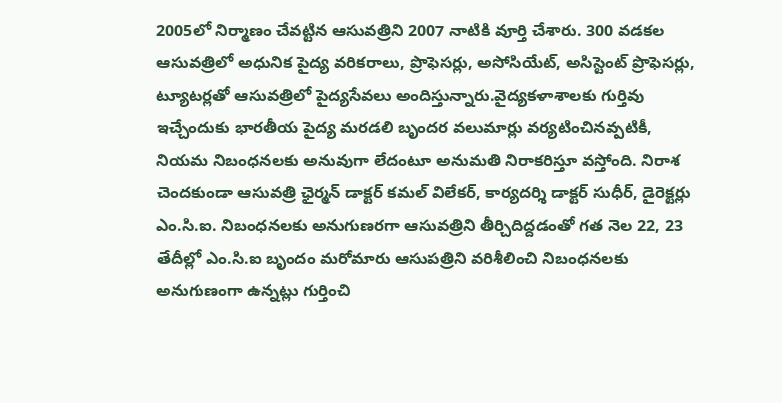2005లో నిర్మాణం చేవట్టిన ఆసువత్రిని 2007 నాటికి వూర్తి చేశారు. 300 వడకల ఆసువత్రిలో అధునిక పైద్య వరికరాలు, ప్రొఫెసర్లు, అసోసియేట్, అసిస్టెంట్ ప్రొఫెసర్లు, ట్యూటర్లతో ఆసువత్రిలో పైద్యసేవలు అందిస్తున్నారు.వైద్యకళాశాలకు గుర్తివు ఇచ్చేందుకు భారతీయ పైద్య మరడలి బృందర వలుమార్లు వర్యటించినవ్పటికీ, నియమ నిబంధనలకు అనువుగా లేదంటూ అనుమతి నిరాకరిస్తూ వస్తోంది. నిరాశ చెందకుండా ఆసువత్రి ఛైర్మన్ డాక్టర్ కమల్ విలేకర్, కార్యదర్శి డాక్టర్ సుధీర్, డైరెక్టర్లు ఎం.సి.ఐ. నిబంధనలకు అనుగుణరగా ఆసువత్రిని తీర్చిదిద్దడంతో గత నెల 22, 23 తేదీల్లో ఎం.సి.ఐ బృందం మరోమారు ఆసుపత్రిని వరిశీలించి నిబంధనలకు అనుగుణంగా ఉన్నట్లు గుర్తించి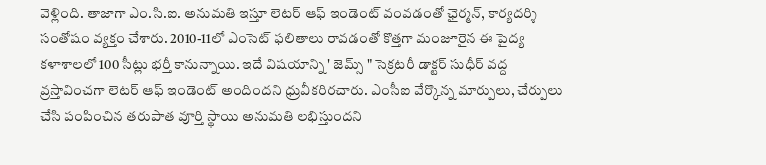వెళ్లింది. తాజాగా ఎం.సి.ఐ. అనుమతి ఇస్తూ లెటర్ ఆఫ్ ఇండెంట్ వంవడంతో ఛైర్మన్, కార్యదర్శి సంతోషం వ్యక్తం చేశారు. 2010-11లో ఎంసెట్ ఫలితాలు రావడంతో కొత్తగా మంజూరైన ఈ పైద్య కళాశాలలో 100 సీట్లు భర్తీ కానున్నాయి. ఇదే విషయాన్ని ' జెమ్స్ " సెక్రటరీ డాక్టర్ సుధీర్ వద్ద వ్రస్తావించగా లెటర్ ఆఫ్ ఇండెంట్ అందిందని ధ్రువీకరిరచారు. ఎంసీఐ వేర్కొన్న మార్పులు, చేర్పులు చేసి పంపించిన తరుపాత వూర్తి స్థాయి అనుమతి లభిస్తుందని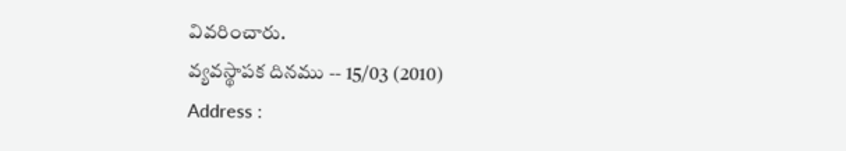వివరించారు.
వ్యవస్థాపక దినము -- 15/03 (2010)
Address :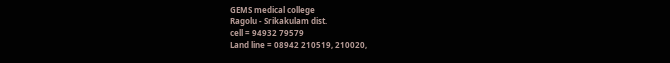GEMS medical college
Ragolu - Srikakulam dist.
cell = 94932 79579
Land line = 08942 210519, 210020,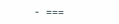- ===